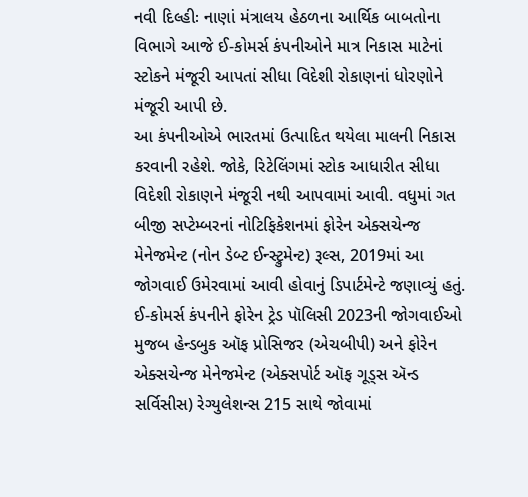નવી દિલ્હીઃ નાણાં મંત્રાલય હેઠળના આર્થિક બાબતોના વિભાગે આજે ઈ-કોમર્સ કંપનીઓને માત્ર નિકાસ માટેનાં સ્ટોકને મંજૂરી આપતાં સીધા વિદેશી રોકાણનાં ધોરણોને મંજૂરી આપી છે.
આ કંપનીઓએ ભારતમાં ઉત્પાદિત થયેલા માલની નિકાસ કરવાની રહેશે. જોકે, રિટેલિંગમાં સ્ટોક આધારીત સીધા વિદેશી રોકાણને મંજૂરી નથી આપવામાં આવી. વધુમાં ગત બીજી સપ્ટેમ્બરનાં નોટિફિકેશનમાં ફોરેન એક્સચેન્જ મેનેજમેન્ટ (નોન ડેબ્ટ ઈન્સ્ટ્રુમેન્ટ) રૂલ્સ, 2019માં આ જોગવાઈ ઉમેરવામાં આવી હોવાનું ડિપાર્ટમેન્ટે જણાવ્યું હતું.
ઈ-કોમર્સ કંપનીને ફોરેન ટ્રેડ પૉલિસી 2023ની જોગવાઈઓ મુજબ હેન્ડબુક ઑફ પ્રોસિજર (એચબીપી) અને ફોરેન એક્સચેન્જ મેનેજમેન્ટ (એક્સપોર્ટ ઑફ ગૂડ્સ ઍન્ડ સર્વિસીસ) રેગ્યુલેશન્સ 215 સાથે જોવામાં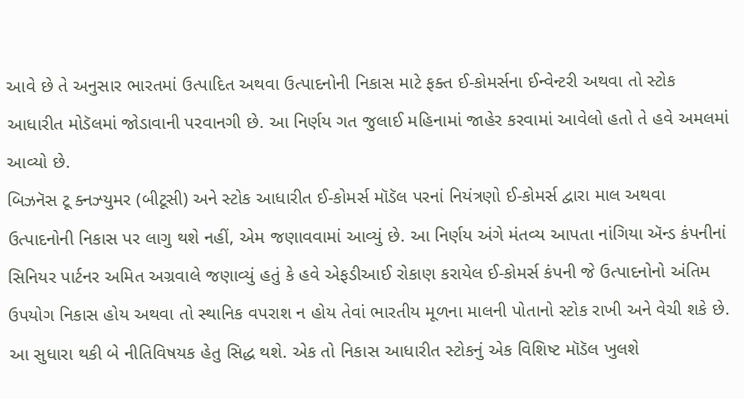આવે છે તે અનુસાર ભારતમાં ઉત્પાદિત અથવા ઉત્પાદનોની નિકાસ માટે ફક્ત ઈ-કોમર્સના ઈન્વેન્ટરી અથવા તો સ્ટોક આધારીત મોડૅલમાં જોડાવાની પરવાનગી છે. આ નિર્ણય ગત જુલાઈ મહિનામાં જાહેર કરવામાં આવેલો હતો તે હવે અમલમાં આવ્યો છે.
બિઝનૅસ ટૂ ક્નઝ્યુમર (બીટૂસી) અને સ્ટોક આધારીત ઈ-કોમર્સ મૉડૅલ પરનાં નિયંત્રણો ઈ-કોમર્સ દ્વારા માલ અથવા ઉત્પાદનોની નિકાસ પર લાગુ થશે નહીં, એમ જણાવવામાં આવ્યું છે. આ નિર્ણય અંગે મંતવ્ય આપતા નાંગિયા ઍન્ડ કંપનીનાં સિનિયર પાર્ટનર અમિત અગ્રવાલે જણાવ્યું હતું કે હવે એફડીઆઈ રોકાણ કરાયેલ ઈ-કોમર્સ કંપની જે ઉત્પાદનોનો અંતિમ ઉપયોગ નિકાસ હોય અથવા તો સ્થાનિક વપરાશ ન હોય તેવાં ભારતીય મૂળના માલની પોતાનો સ્ટોક રાખી અને વેચી શકે છે.
આ સુધારા થકી બે નીતિવિષયક હેતુ સિદ્ધ થશે. એક તો નિકાસ આધારીત સ્ટોકનું એક વિશિષ્ટ મૉડૅલ ખુલશે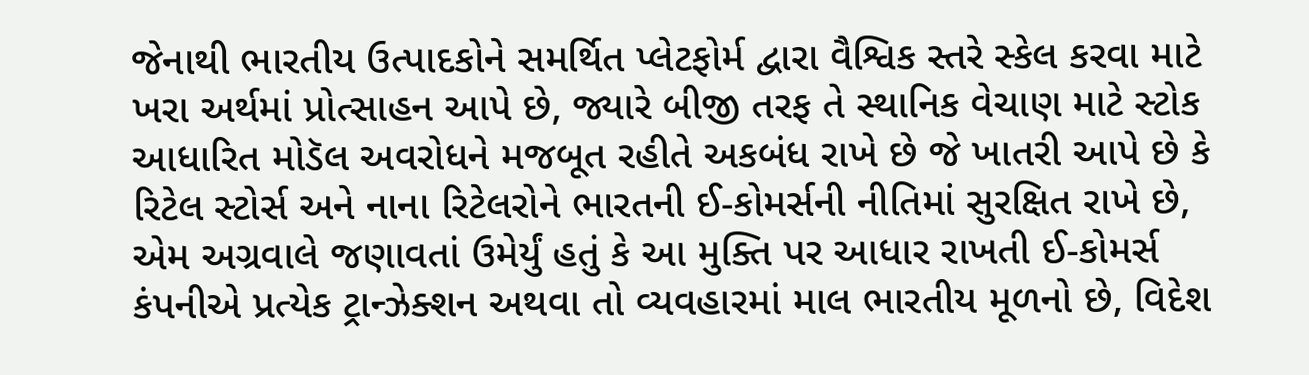જેનાથી ભારતીય ઉત્પાદકોને સમર્થિત પ્લેટફોર્મ દ્વારા વૈશ્વિક સ્તરે સ્કેલ કરવા માટે ખરા અર્થમાં પ્રોત્સાહન આપે છે, જ્યારે બીજી તરફ તે સ્થાનિક વેચાણ માટે સ્ટોક આધારિત મોડૅલ અવરોધને મજબૂત રહીતે અકબંધ રાખે છે જે ખાતરી આપે છે કે રિટેલ સ્ટોર્સ અને નાના રિટેલરોને ભારતની ઈ-કોમર્સની નીતિમાં સુરક્ષિત રાખે છે, એમ અગ્રવાલે જણાવતાં ઉમેર્યું હતું કે આ મુક્તિ પર આધાર રાખતી ઈ-કોમર્સ કંપનીએ પ્રત્યેક ટ્રાન્ઝેક્શન અથવા તો વ્યવહારમાં માલ ભારતીય મૂળનો છે, વિદેશ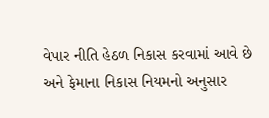વેપાર નીતિ હેઠળ નિકાસ કરવામાં આવે છે અને ફેમાના નિકાસ નિયમનો અનુસાર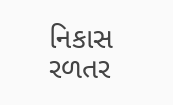નિકાસ રળતર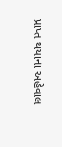પ્રાપ્ત થયાના અહેવાલ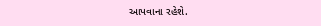આપવાના રહેશે.